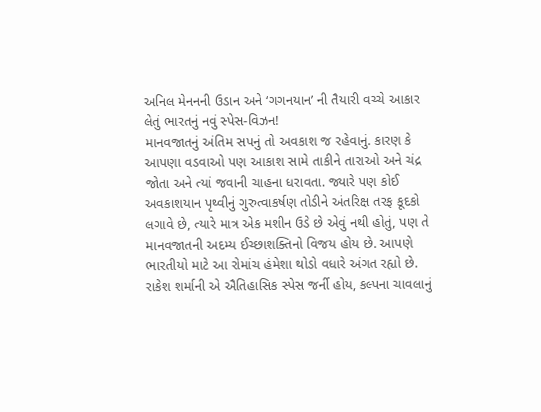અનિલ મેનનની ઉડાન અને ‘ગગનયાન’ ની તૈયારી વચ્ચે આકાર લેતું ભારતનું નવું સ્પેસ-વિઝન!
માનવજાતનું અંતિમ સપનું તો અવકાશ જ રહેવાનું. કારણ કે આપણા વડવાઓ પણ આકાશ સામે તાકીને તારાઓ અને ચંદ્ર જોતા અને ત્યાં જવાની ચાહના ધરાવતા. જ્યારે પણ કોઈ અવકાશયાન પૃથ્વીનું ગુરુત્વાકર્ષણ તોડીને અંતરિક્ષ તરફ કૂદકો લગાવે છે, ત્યારે માત્ર એક મશીન ઉડે છે એવું નથી હોતું, પણ તે માનવજાતની અદમ્ય ઈચ્છાશક્તિનો વિજય હોય છે. આપણે ભારતીયો માટે આ રોમાંચ હંમેશા થોડો વધારે અંગત રહ્યો છે. રાકેશ શર્માની એ ઐતિહાસિક સ્પેસ જર્ની હોય, કલ્પના ચાવલાનું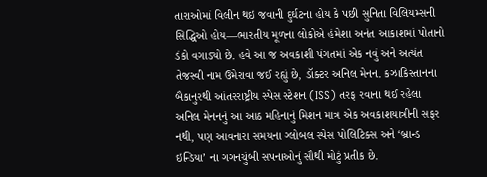તારાઓમાં વિલીન થઇ જવાની દુર્ઘટના હોય કે પછી સુનિતા વિલિયમ્સની સિદ્ધિઓ હોય—ભારતીય મૂળના લોકોએ હંમેશા અનંત આકાશમાં પોતાનો ડંકો વગાડ્યો છે. હવે આ જ અવકાશી પંગતમાં એક નવું અને અત્યંત તેજસ્વી નામ ઉમેરાવા જઈ રહ્યું છે, ડૉક્ટર અનિલ મેનન. કઝાકિસ્તાનના બૈકાનુરથી આંતરરાષ્ટ્રીય સ્પેસ સ્ટેશન (ISS) તરફ રવાના થઈ રહેલા અનિલ મેનનનું આ આઠ મહિનાનું મિશન માત્ર એક અવકાશયાત્રીની સફર નથી, પણ આવનારા સમયના ગ્લોબલ સ્પેસ પોલિટિક્સ અને ‘બ્રાન્ડ ઇન્ડિયા’ ના ગગનચુંબી સપનાઓનું સૌથી મોટું પ્રતીક છે.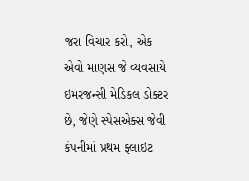જરા વિચાર કરો, એક એવો માણસ જે વ્યવસાયે ઇમરજન્સી મેડિકલ ડોક્ટર છે, જેણે સ્પેસએક્સ જેવી કંપનીમાં પ્રથમ ફ્લાઇટ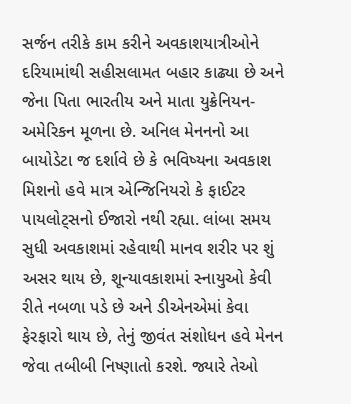સર્જન તરીકે કામ કરીને અવકાશયાત્રીઓને દરિયામાંથી સહીસલામત બહાર કાઢ્યા છે અને જેના પિતા ભારતીય અને માતા યુક્રેનિયન-અમેરિકન મૂળના છે. અનિલ મેનનનો આ બાયોડેટા જ દર્શાવે છે કે ભવિષ્યના અવકાશ મિશનો હવે માત્ર એન્જિનિયરો કે ફાઈટર પાયલોટ્સનો ઈજારો નથી રહ્યા. લાંબા સમય સુધી અવકાશમાં રહેવાથી માનવ શરીર પર શું અસર થાય છે, શૂન્યાવકાશમાં સ્નાયુઓ કેવી રીતે નબળા પડે છે અને ડીએનએમાં કેવા ફેરફારો થાય છે, તેનું જીવંત સંશોધન હવે મેનન જેવા તબીબી નિષ્ણાતો કરશે. જ્યારે તેઓ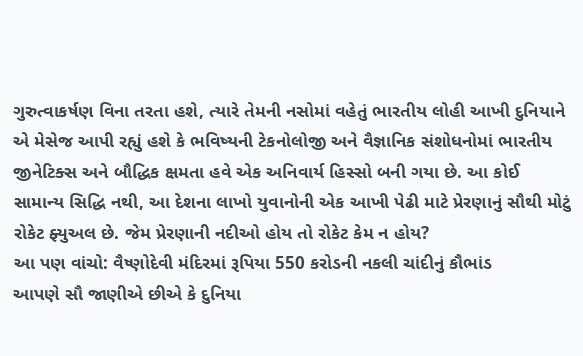ગુરુત્વાકર્ષણ વિના તરતા હશે, ત્યારે તેમની નસોમાં વહેતું ભારતીય લોહી આખી દુનિયાને એ મેસેજ આપી રહ્યું હશે કે ભવિષ્યની ટેકનોલોજી અને વૈજ્ઞાનિક સંશોધનોમાં ભારતીય જીનેટિક્સ અને બૌદ્ધિક ક્ષમતા હવે એક અનિવાર્ય હિસ્સો બની ગયા છે. આ કોઈ સામાન્ય સિદ્ધિ નથી, આ દેશના લાખો યુવાનોની એક આખી પેઢી માટે પ્રેરણાનું સૌથી મોટું રોકેટ ફ્યુઅલ છે. જેમ પ્રેરણાની નદીઓ હોય તો રોકેટ કેમ ન હોય?
આ પણ વાંચો: વૈષ્ણોદેવી મંદિરમાં રૂપિયા 550 કરોડની નકલી ચાંદીનું કૌભાંડ
આપણે સૌ જાણીએ છીએ કે દુનિયા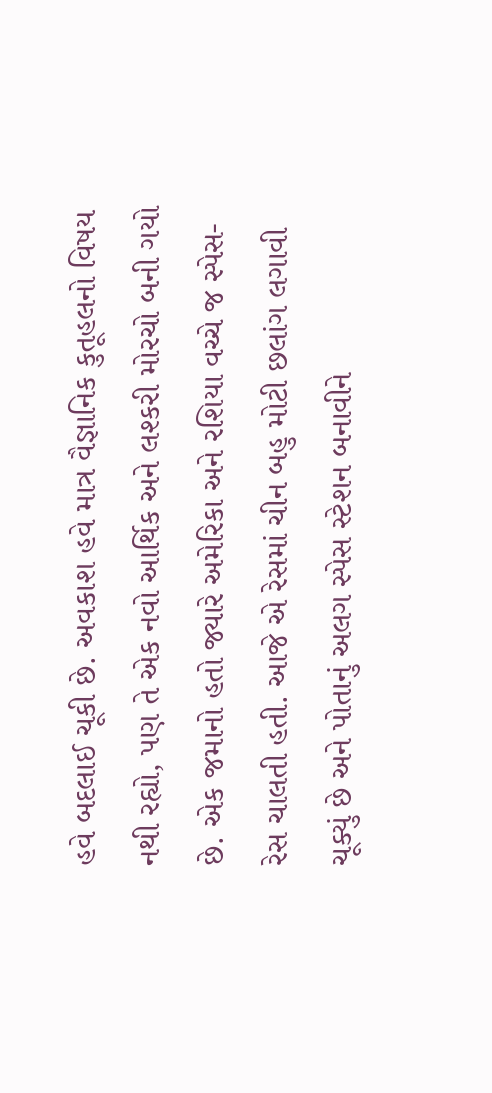હવે બદલાઈ ચૂકી છે. અવકાશ હવે માત્ર વૈજ્ઞાનિક કુતૂહલનો વિષય નથી રહ્યો, પણ તે એક નવો આર્થિક અને લશ્કરી મોરચો બની ગયો છે. એક જમાનો હતો જ્યારે અમેરિકા અને રશિયા વચ્ચે જ સ્પેસ-રેસ ચાલતી હતી. આજે એ રેસમાં ચીન બહુ મોટી છલાંગ લગાવી ચૂક્યું છે અને પોતાનું અલગ સ્પેસ સ્ટેશન બનાવીને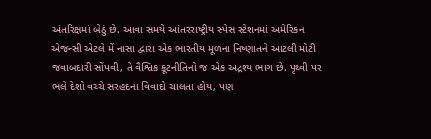અંતરિક્ષમાં બેઠું છે. આવા સમયે આંતરરાષ્ટ્રીય સ્પેસ સ્ટેશનમાં અમેરિકન એજન્સી એટલે મેં નાસા દ્વારા એક ભારતીય મૂળના નિષ્ણાતને આટલી મોટી જવાબદારી સોંપવી, તે વૈશ્વિક કૂટનીતિનો જ એક અદ્રશ્ય ભાગ છે. પૃથ્વી પર ભલે દેશો વચ્ચે સરહદના વિવાદો ચાલતા હોય, પણ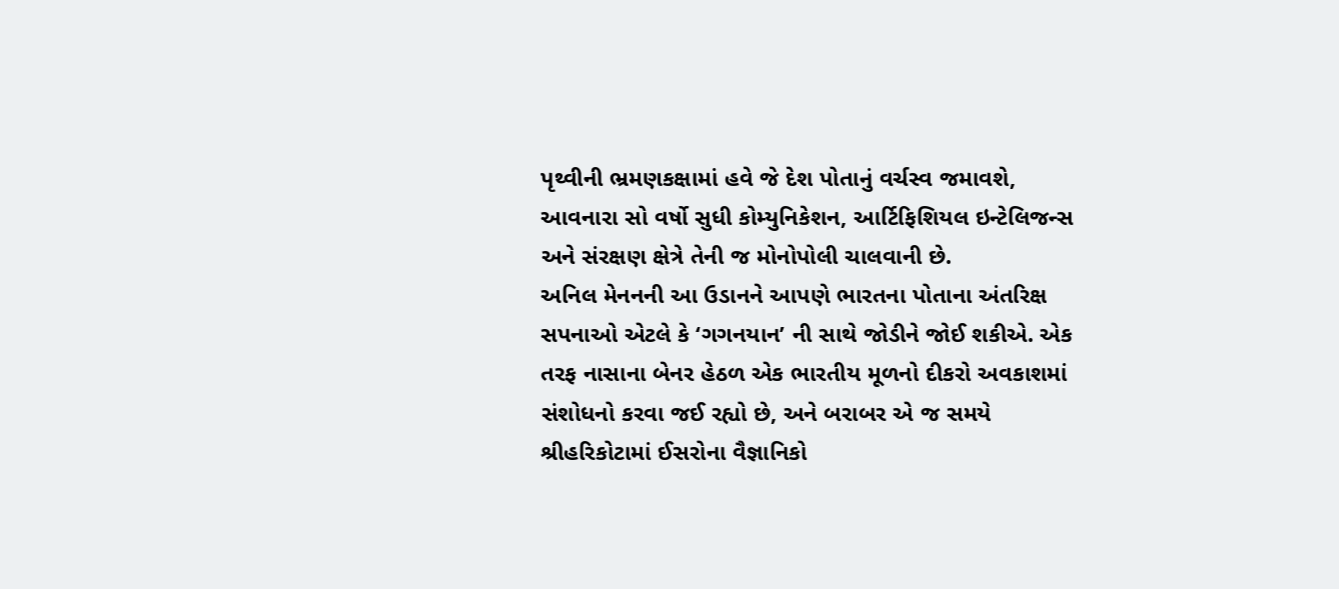પૃથ્વીની ભ્રમણકક્ષામાં હવે જે દેશ પોતાનું વર્ચસ્વ જમાવશે, આવનારા સો વર્ષો સુધી કોમ્યુનિકેશન, આર્ટિફિશિયલ ઇન્ટેલિજન્સ અને સંરક્ષણ ક્ષેત્રે તેની જ મોનોપોલી ચાલવાની છે.
અનિલ મેનનની આ ઉડાનને આપણે ભારતના પોતાના અંતરિક્ષ સપનાઓ એટલે કે ‘ગગનયાન’ ની સાથે જોડીને જોઈ શકીએ. એક તરફ નાસાના બેનર હેઠળ એક ભારતીય મૂળનો દીકરો અવકાશમાં સંશોધનો કરવા જઈ રહ્યો છે, અને બરાબર એ જ સમયે શ્રીહરિકોટામાં ઈસરોના વૈજ્ઞાનિકો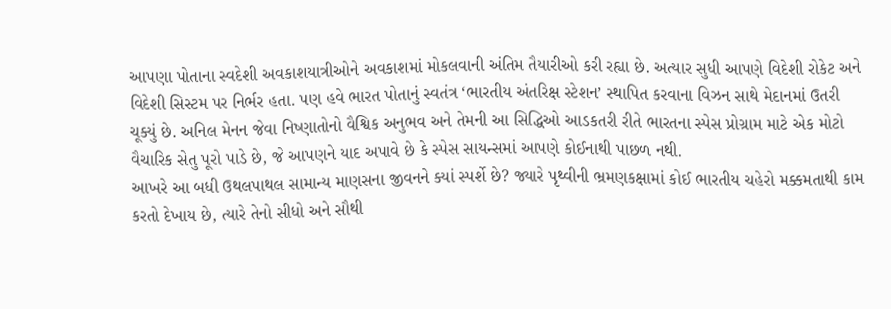આપણા પોતાના સ્વદેશી અવકાશયાત્રીઓને અવકાશમાં મોકલવાની અંતિમ તૈયારીઓ કરી રહ્યા છે. અત્યાર સુધી આપણે વિદેશી રોકેટ અને વિદેશી સિસ્ટમ પર નિર્ભર હતા. પણ હવે ભારત પોતાનું સ્વતંત્ર ‘ભારતીય અંતરિક્ષ સ્ટેશન’ સ્થાપિત કરવાના વિઝન સાથે મેદાનમાં ઉતરી ચૂક્યું છે. અનિલ મેનન જેવા નિષ્ણાતોનો વૈશ્વિક અનુભવ અને તેમની આ સિદ્ધિઓ આડકતરી રીતે ભારતના સ્પેસ પ્રોગ્રામ માટે એક મોટો વૈચારિક સેતુ પૂરો પાડે છે, જે આપણને યાદ અપાવે છે કે સ્પેસ સાયન્સમાં આપણે કોઈનાથી પાછળ નથી.
આખરે આ બધી ઉથલપાથલ સામાન્ય માણસના જીવનને ક્યાં સ્પર્શે છે? જ્યારે પૃથ્વીની ભ્રમણકક્ષામાં કોઈ ભારતીય ચહેરો મક્કમતાથી કામ કરતો દેખાય છે, ત્યારે તેનો સીધો અને સૌથી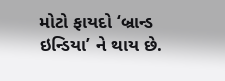મોટો ફાયદો ‘બ્રાન્ડ ઇન્ડિયા’ ને થાય છે.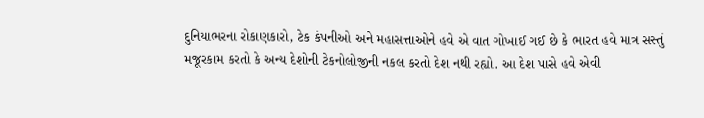દુનિયાભરના રોકાણકારો, ટેક કંપનીઓ અને મહાસત્તાઓને હવે એ વાત ગોખાઈ ગઈ છે કે ભારત હવે માત્ર સસ્તું મજૂરકામ કરતો કે અન્ય દેશોની ટેકનોલોજીની નકલ કરતો દેશ નથી રહ્યો. આ દેશ પાસે હવે એવી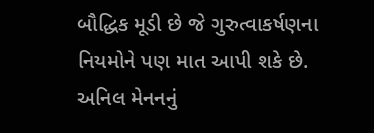બૌદ્ધિક મૂડી છે જે ગુરુત્વાકર્ષણના નિયમોને પણ માત આપી શકે છે. અનિલ મેનનનું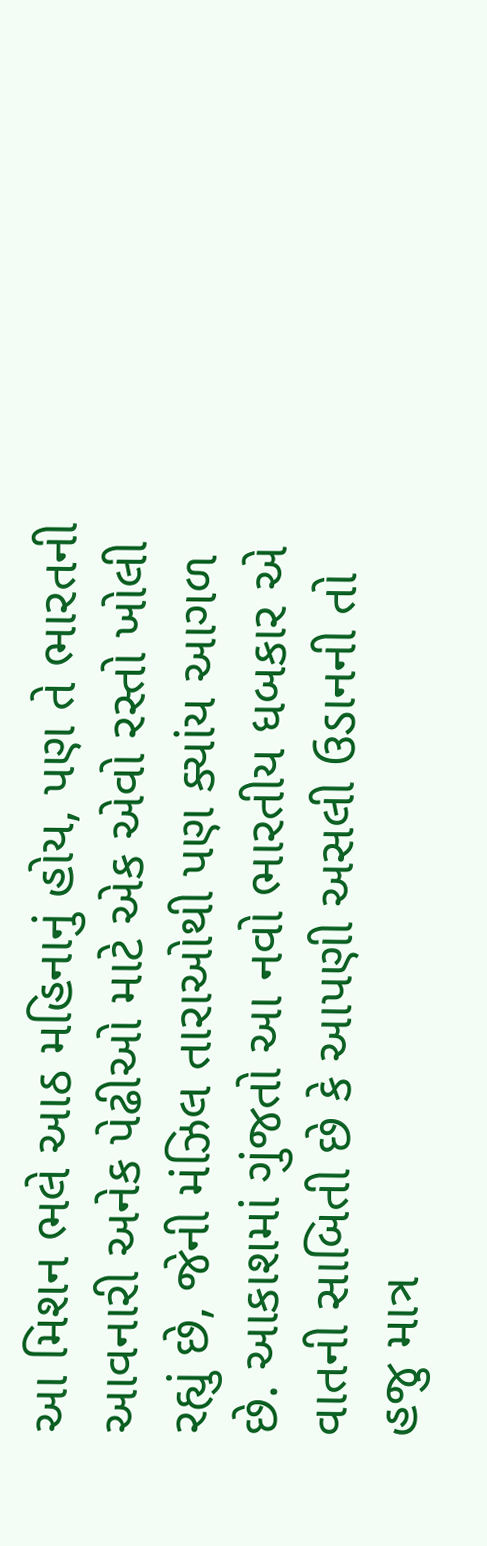આ મિશન ભલે આઠ મહિનાનું હોય, પણ તે ભારતની આવનારી અનેક પેઢીઓ માટે એક એવો રસ્તો ખોલી રહ્યું છે, જેની મંઝિલ તારાઓથી પણ ક્યાંય આગળ છે. આકાશમાં ગુંજતો આ નવો ભારતીય ધબકાર એ વાતની સાબિતી છે કે આપણી અસલી ઉડાનની તો હજુ માત્ર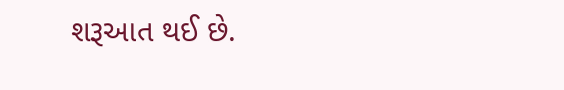શરૂઆત થઈ છે.